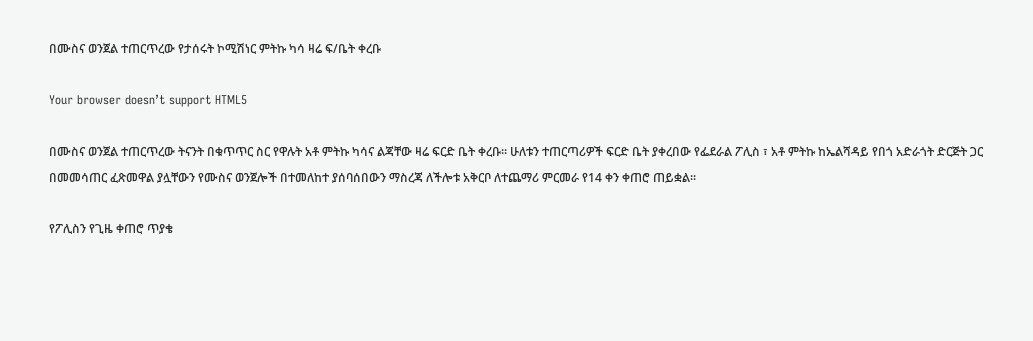በሙስና ወንጀል ተጠርጥረው የታሰሩት ኮሚሽነር ምትኩ ካሳ ዛሬ ፍ/ቤት ቀረቡ

Your browser doesn’t support HTML5

በሙስና ወንጀል ተጠርጥረው ትናንት በቁጥጥር ስር የዋሉት አቶ ምትኩ ካሳና ልጃቸው ዛሬ ፍርድ ቤት ቀረቡ። ሁለቱን ተጠርጣሪዎች ፍርድ ቤት ያቀረበው የፌደራል ፖሊስ ፣ አቶ ምትኩ ከኤልሻዳይ የበጎ አድራጎት ድርጅት ጋር በመመሳጠር ፈጽመዋል ያሏቸውን የሙስና ወንጀሎች በተመለከተ ያሰባሰበውን ማስረጃ ለችሎቱ አቅርቦ ለተጨማሪ ምርመራ የ14 ቀን ቀጠሮ ጠይቋል፡፡

የፖሊስን የጊዜ ቀጠሮ ጥያቄ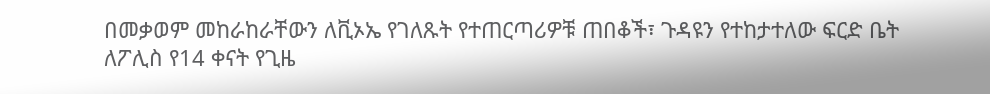በመቃወም መከራከራቸውን ለቪኦኤ የገለጹት የተጠርጣሪዎቹ ጠበቆች፣ ጉዳዩን የተከታተለው ፍርድ ቤት ለፖሊስ የ14 ቀናት የጊዜ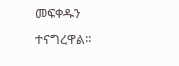መፍቀዱን ተናግረዋል፡፡